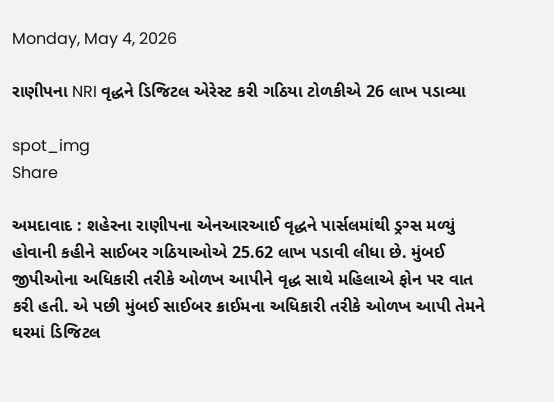Monday, May 4, 2026

રાણીપના NRI વૃદ્ધને ડિજિટલ એરેસ્ટ કરી ગઠિયા ટોળકીએ 26 લાખ પડાવ્યા

spot_img
Share

અમદાવાદ : શહેરના રાણીપના એનઆરઆઈ વૃદ્ધને પાર્સલમાંથી ડ્રગ્સ મળ્યું હોવાની કહીને સાઈબર ગઠિયાઓએ 25.62 લાખ પડાવી લીધા છે. મુંબઈ જીપીઓના અધિકારી તરીકે ઓળખ આપીને વૃદ્ધ સાથે મહિલાએ ફોન પર વાત કરી હતી. એ પછી મુંબઈ સાઈબર ક્રાઈમના અધિકારી તરીકે ઓળખ આપી તેમને ઘરમાં ડિજિટલ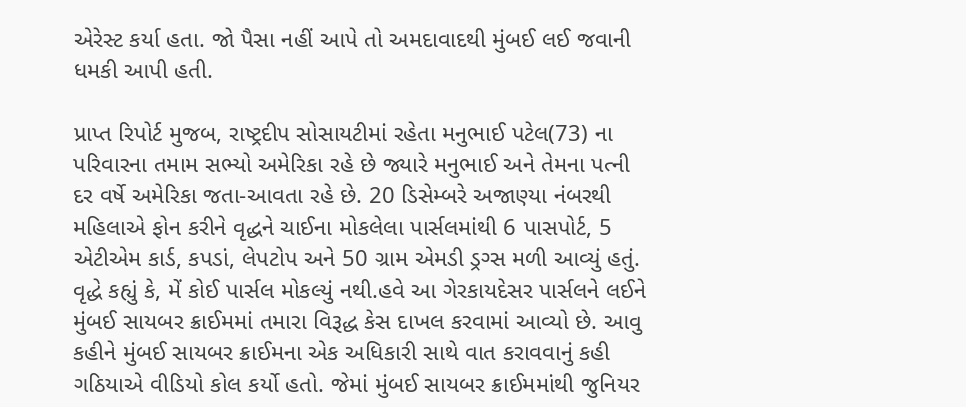એરેસ્ટ કર્યા હતા. જો પૈસા નહીં આપે તો અમદાવાદથી મુંબઈ લઈ જવાની ધમકી આપી હતી.

પ્રાપ્ત રિપોર્ટ મુજબ, રાષ્ટ્રદીપ સોસાયટીમાં રહેતા મનુભાઈ પટેલ(73) ના પરિવારના તમામ સભ્યો અમેરિકા રહે છે જ્યારે મનુભાઈ અને તેમના પત્ની દર વર્ષે અમેરિકા જતા-આવતા રહે છે. 20 ડિસેમ્બરે અજાણ્યા નંબરથી મહિલાએ ફોન કરીને વૃદ્ધને ચાઈના મોકલેલા પાર્સલમાંથી 6 પાસપોર્ટ, 5 એટીએમ કાર્ડ, કપડાં, લેપટોપ અને 50 ગ્રામ એમડી ડ્રગ્સ મળી આવ્યું હતું. વૃદ્ધે કહ્યું કે, મેં કોઈ પાર્સલ મોકલ્યું નથી.હવે આ ગેરકાયદેસર પાર્સલને લઈને મુંબઈ સાયબર ક્રાઈમમાં તમારા વિરૂદ્ધ કેસ દાખલ કરવામાં આવ્યો છે. આવુ કહીને મુંબઈ સાયબર ક્રાઈમના એક અધિકારી સાથે વાત કરાવવાનું કહી ગઠિયાએ વીડિયો કોલ કર્યો હતો. જેમાં મુંબઈ સાયબર ક્રાઈમમાંથી જુનિયર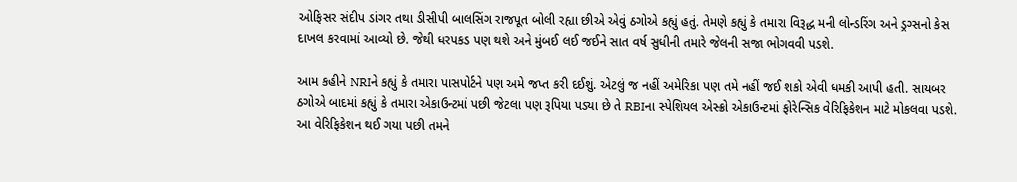ઓફિસર સંદીપ ડાંગર તથા ડીસીપી બાલસિંગ રાજપૂત બોલી રહ્યા છીએ એવું ઠગોએ કહ્યું હતું. તેમણે કહ્યું કે તમારા વિરૂદ્ધ મની લોન્ડરિંગ અને ડ્રગ્સનો કેસ દાખલ કરવામાં આવ્યો છે. જેથી ધરપકડ પણ થશે અને મુંબઈ લઈ જઈને સાત વર્ષ સુધીની તમારે જેલની સજા ભોગવવી પડશે.

આમ કહીને NRIને કહ્યું કે તમારા પાસપોર્ટને પણ અમે જપ્ત કરી દઈશું. એટલું જ નહીં અમેરિકા પણ તમે નહીં જઈ શકો એવી ધમકી આપી હતી. સાયબર ઠગોએ બાદમાં કહ્યું કે તમારા એકાઉન્ટમાં પછી જેટલા પણ રૂપિયા પડ્યા છે તે RBIના સ્પેશિયલ એસ્ક્રો એકાઉન્ટમાં ફોરેન્સિક વેરિફિકેશન માટે મોકલવા પડશે. આ વેરિફિકેશન થઈ ગયા પછી તમને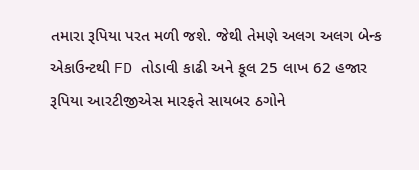તમારા રૂપિયા પરત મળી જશે. જેથી તેમણે અલગ અલગ બેન્ક એકાઉન્ટથી FD તોડાવી કાઢી અને કૂલ 25 લાખ 62 હજાર રૂપિયા આરટીજીએસ મારફતે સાયબર ઠગોને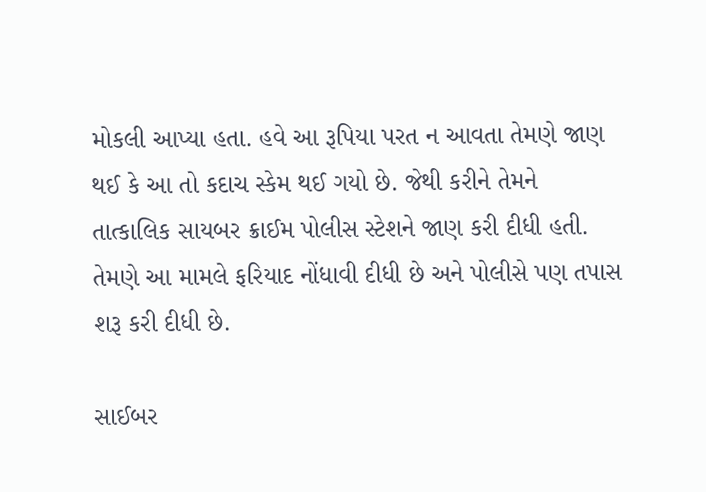મોકલી આપ્યા હતા. હવે આ રૂપિયા પરત ન આવતા તેમણે જાણ થઈ કે આ તો કદાચ સ્કેમ થઈ ગયો છે. જેથી કરીને તેમને તાત્કાલિક સાયબર ક્રાઈમ પોલીસ સ્ટેશને જાણ કરી દીધી હતી. તેમણે આ મામલે ફરિયાદ નોંધાવી દીધી છે અને પોલીસે પણ તપાસ શરૂ કરી દીધી છે.

સાઈબર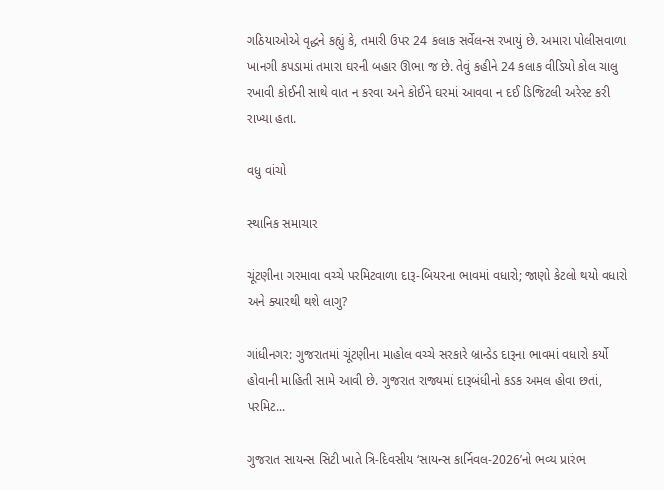ગઠિયાઓએ વૃદ્ધને કહ્યું કે, તમારી ઉપર 24 કલાક સર્વેલન્સ રખાયું છે. અમારા પોલીસવાળા ખાનગી કપડામાં તમારા ઘરની બહાર ઊભા જ છે. તેવું કહીને 24 કલાક વીડિયો કોલ ચાલુ રખાવી કોઈની સાથે વાત ન કરવા અને કોઈને ઘરમાં આવવા ન દઈ ડિજિટલી અરેસ્ટ કરી રાખ્યા હતા.

વધુ વાંચો

સ્થાનિક સમાચાર

ચૂંટણીના ગરમાવા વચ્ચે પરમિટવાળા દારૂ-બિયરના ભાવમાં વધારો; જાણો કેટલો થયો વધારો અને ક્યારથી થશે લાગુ?

ગાંધીનગર: ગુજરાતમાં ચૂંટણીના માહોલ વચ્ચે સરકારે બ્રાન્ડેડ દારૂના ભાવમાં વધારો કર્યો હોવાની માહિતી સામે આવી છે. ગુજરાત રાજ્યમાં દારૂબંધીનો કડક અમલ હોવા છતાં, પરમિટ...

ગુજરાત સાયન્સ સિટી ખાતે ત્રિ-દિવસીય ‘સાયન્સ કાર્નિવલ-2026’નો ભવ્ય પ્રારંભ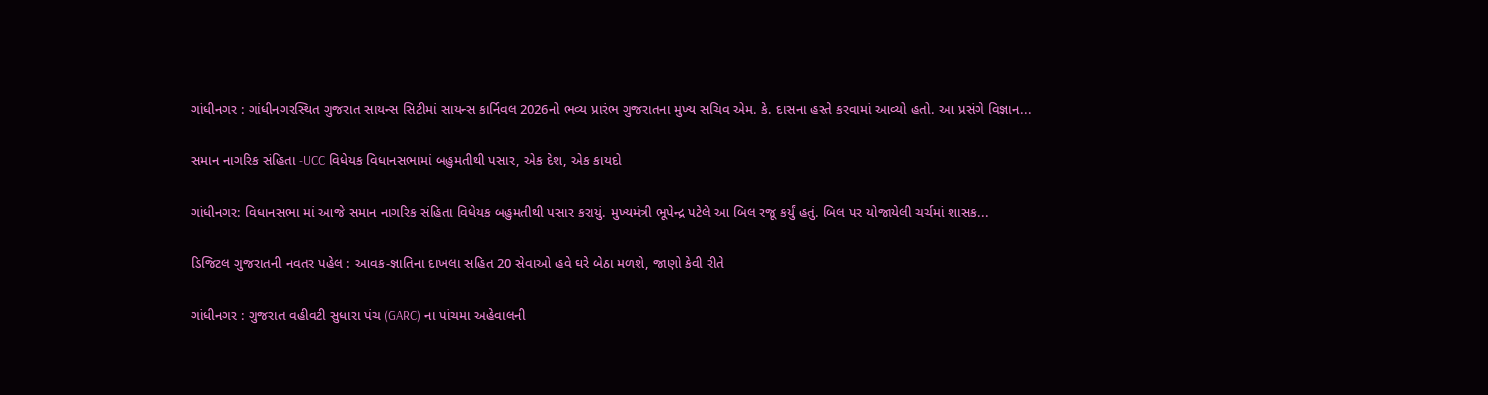ગાંધીનગર : ગાંધીનગરસ્થિત ગુજરાત સાયન્સ સિટીમાં સાયન્સ કાર્નિવલ 2026નો ભવ્ય પ્રારંભ ગુજરાતના મુખ્ય સચિવ એમ. કે. દાસના હસ્તે કરવામાં આવ્યો હતો. આ પ્રસંગે વિજ્ઞાન...

સમાન નાગરિક સંહિતા -UCC વિધેયક વિધાનસભામાં બહુમતીથી પસાર, એક દેશ, એક કાયદો

ગાંધીનગર: વિધાનસભા માં આજે સમાન નાગરિક સંહિતા વિધેયક બહુમતીથી પસાર કરાયું. મુખ્યમંત્રી ભૂપેન્દ્ર પટેલે આ બિલ રજૂ કર્યું હતું. બિલ પર યોજાયેલી ચર્ચમાં શાસક...

ડિજિટલ ગુજરાતની નવતર પહેલ : આવક-જ્ઞાતિના દાખલા સહિત 20 સેવાઓ હવે ઘરે બેઠા મળશે, જાણો કેવી રીતે

ગાંધીનગર : ગુજરાત વહીવટી સુધારા પંચ (GARC) ના પાંચમા અહેવાલની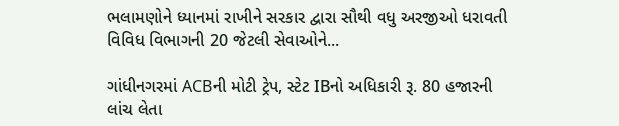ભલામણોને ધ્યાનમાં રાખીને સરકાર દ્વારા સૌથી વધુ અરજીઓ ધરાવતી વિવિધ વિભાગની 20 જેટલી સેવાઓને...

ગાંધીનગરમાં ACBની મોટી ટ્રેપ, સ્ટેટ IBનો અધિકારી રૂ. 80 હજારની લાંચ લેતા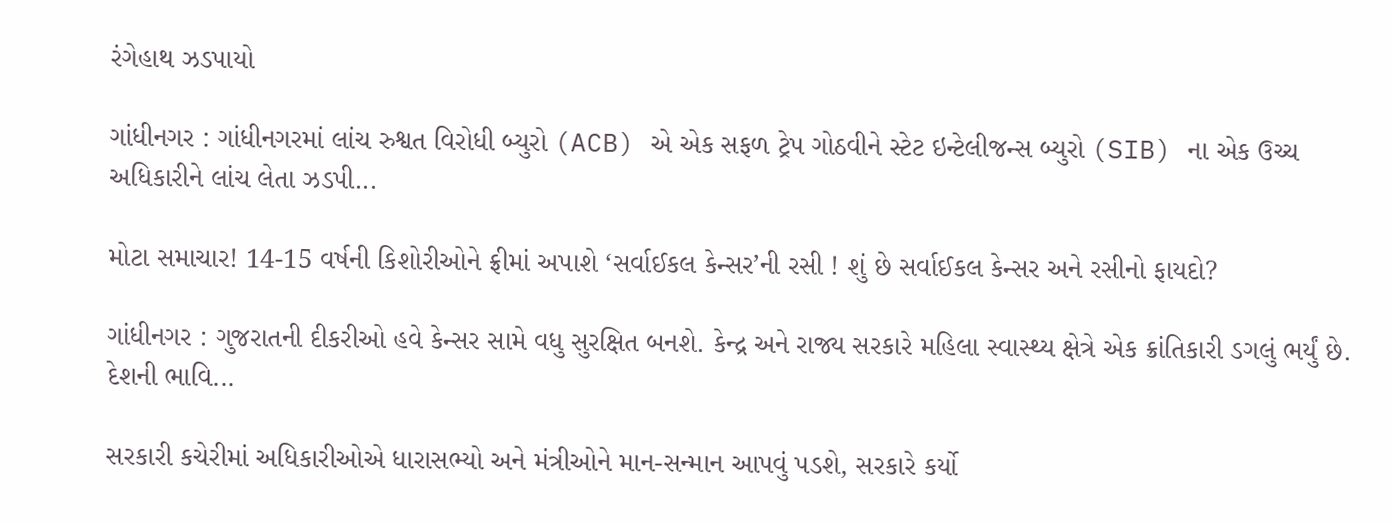રંગેહાથ ઝડપાયો

ગાંધીનગર : ગાંધીનગરમાં લાંચ રુશ્વત વિરોધી બ્યુરો (ACB) એ એક સફળ ટ્રેપ ગોઠવીને સ્ટેટ ઇન્ટેલીજન્સ બ્યુરો (SIB) ના એક ઉચ્ચ અધિકારીને લાંચ લેતા ઝડપી...

મોટા સમાચાર! 14-15 વર્ષની કિશોરીઓને ફ્રીમાં અપાશે ‘સર્વાઈકલ કેન્સર’ની રસી ! શું છે સર્વાઈકલ કેન્સર અને રસીનો ફાયદો?

ગાંધીનગર : ગુજરાતની દીકરીઓ હવે કેન્સર સામે વધુ સુરક્ષિત બનશે. કેન્દ્ર અને રાજ્ય સરકારે મહિલા સ્વાસ્થ્ય ક્ષેત્રે એક ક્રાંતિકારી ડગલું ભર્યું છે. દેશની ભાવિ...

સરકારી કચેરીમાં અધિકારીઓએ ધારાસભ્યો અને મંત્રીઓને માન-સન્માન આપવું પડશે, સરકારે કર્યો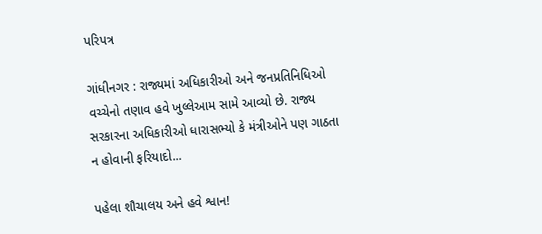પરિપત્ર

ગાંધીનગર : રાજ્યમાં અધિકારીઓ અને જનપ્રતિનિધિઓ વચ્ચેનો તણાવ હવે ખુલ્લેઆમ સામે આવ્યો છે. રાજ્ય સરકારના અધિકારીઓ ધારાસભ્યો કે મંત્રીઓને પણ ગાઠતા ન હોવાની ફરિયાદો...

પહેલા શૌચાલય અને હવે શ્વાન!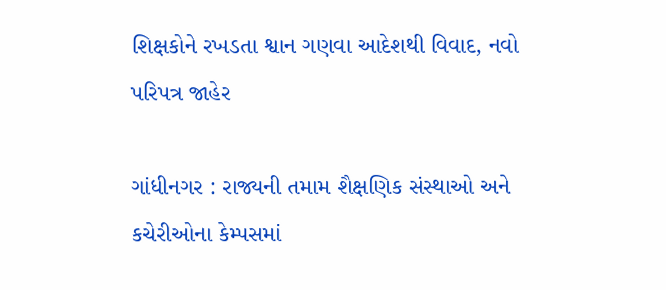શિક્ષકોને રખડતા શ્વાન ગણવા આદેશથી વિવાદ, નવો પરિપત્ર જાહેર

ગાંધીનગર : રાજ્યની તમામ શૈક્ષણિક સંસ્થાઓ અને કચેરીઓના કેમ્પસમાં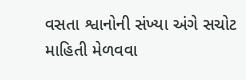વસતા શ્વાનોની સંખ્યા અંગે સચોટ માહિતી મેળવવા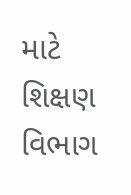માટે શિક્ષણ વિભાગ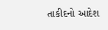તાકીદનો આદેશ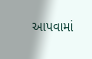આપવામાં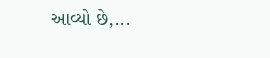આવ્યો છે,...